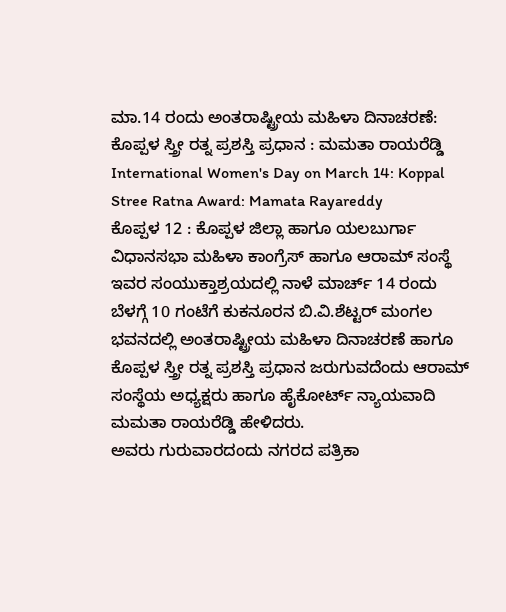ಮಾ.14 ರಂದು ಅಂತರಾಷ್ಟ್ರೀಯ ಮಹಿಳಾ ದಿನಾಚರಣೆ: ಕೊಪ್ಪಳ ಸ್ತ್ರೀ ರತ್ನ ಪ್ರಶಸ್ತಿ ಪ್ರಧಾನ : ಮಮತಾ ರಾಯರೆಡ್ಡಿ
International Women's Day on March 14: Koppal Stree Ratna Award: Mamata Rayareddy
ಕೊಪ್ಪಳ 12 : ಕೊಪ್ಪಳ ಜಿಲ್ಲಾ ಹಾಗೂ ಯಲಬುರ್ಗಾ ವಿಧಾನಸಭಾ ಮಹಿಳಾ ಕಾಂಗ್ರೆಸ್ ಹಾಗೂ ಆರಾಮ್ ಸಂಸ್ಥೆ ಇವರ ಸಂಯುಕ್ತಾಶ್ರಯದಲ್ಲಿ ನಾಳೆ ಮಾರ್ಚ್ 14 ರಂದು ಬೆಳಗ್ಗೆ 10 ಗಂಟೆಗೆ ಕುಕನೂರನ ಬಿ.ವಿ.ಶೆಟ್ಟರ್ ಮಂಗಲ ಭವನದಲ್ಲಿ ಅಂತರಾಷ್ಟ್ರೀಯ ಮಹಿಳಾ ದಿನಾಚರಣೆ ಹಾಗೂ ಕೊಪ್ಪಳ ಸ್ತ್ರೀ ರತ್ನ ಪ್ರಶಸ್ತಿ ಪ್ರಧಾನ ಜರುಗುವದೆಂದು ಆರಾಮ್ ಸಂಸ್ಥೆಯ ಅಧ್ಯಕ್ಷರು ಹಾಗೂ ಹೈಕೋರ್ಟ್ ನ್ಯಾಯವಾದಿ ಮಮತಾ ರಾಯರೆಡ್ಡಿ ಹೇಳಿದರು.
ಅವರು ಗುರುವಾರದಂದು ನಗರದ ಪತ್ರಿಕಾ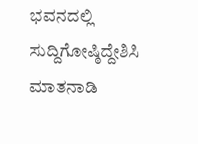ಭವನದಲ್ಲಿ ಸುದ್ದಿಗೋಷ್ಠಿದ್ದೇಶಿಸಿ ಮಾತನಾಡಿ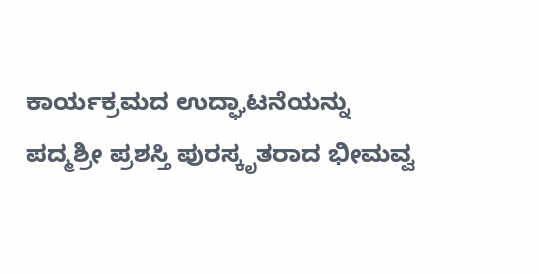ಕಾರ್ಯಕ್ರಮದ ಉದ್ಘಾಟನೆಯನ್ನು ಪದ್ಮಶ್ರೀ ಪ್ರಶಸ್ತಿ ಪುರಸ್ಕೃತರಾದ ಭೀಮವ್ವ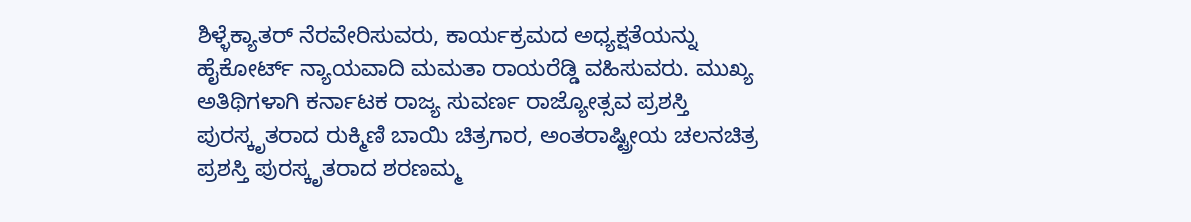ಶಿಳ್ಳೆಕ್ಯಾತರ್ ನೆರವೇರಿಸುವರು, ಕಾರ್ಯಕ್ರಮದ ಅಧ್ಯಕ್ಷತೆಯನ್ನು ಹೈಕೋರ್ಟ್ ನ್ಯಾಯವಾದಿ ಮಮತಾ ರಾಯರೆಡ್ಡಿ ವಹಿಸುವರು. ಮುಖ್ಯ ಅತಿಥಿಗಳಾಗಿ ಕರ್ನಾಟಕ ರಾಜ್ಯ ಸುವರ್ಣ ರಾಜ್ಯೋತ್ಸವ ಪ್ರಶಸ್ತಿ ಪುರಸ್ಕೃತರಾದ ರುಕ್ಮಿಣಿ ಬಾಯಿ ಚಿತ್ರಗಾರ, ಅಂತರಾಷ್ಟ್ರೀಯ ಚಲನಚಿತ್ರ ಪ್ರಶಸ್ತಿ ಪುರಸ್ಕೃತರಾದ ಶರಣಮ್ಮ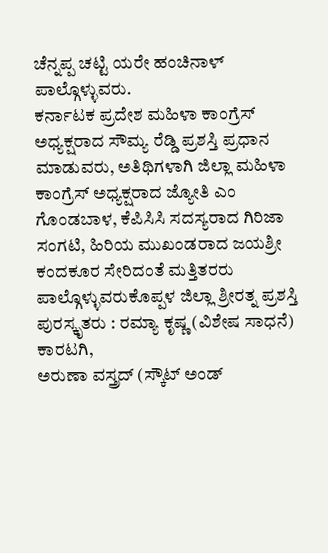ಚೆನ್ನಪ್ಪ ಚಟ್ಟಿ ಯರೇ ಹಂಚಿನಾಳ್ ಪಾಲ್ಗೊಳ್ಳುವರು.
ಕರ್ನಾಟಕ ಪ್ರದೇಶ ಮಹಿಳಾ ಕಾಂಗ್ರೆಸ್ ಅಧ್ಯಕ್ಷರಾದ ಸೌಮ್ಯ ರೆಡ್ಡಿ ಪ್ರಶಸ್ತಿ ಪ್ರಧಾನ ಮಾಡುವರು, ಅತಿಥಿಗಳಾಗಿ ಜಿಲ್ಲಾ ಮಹಿಳಾ ಕಾಂಗ್ರೆಸ್ ಅಧ್ಯಕ್ಷರಾದ ಜ್ಯೋತಿ ಎಂ ಗೊಂಡಬಾಳ, ಕೆಪಿಸಿಸಿ ಸದಸ್ಯರಾದ ಗಿರಿಜಾ ಸಂಗಟಿ, ಹಿರಿಯ ಮುಖಂಡರಾದ ಜಯಶ್ರೀ ಕಂದಕೂರ ಸೇರಿದಂತೆ ಮತ್ತಿತರರು ಪಾಲ್ಗೊಳ್ಳುವರುಕೊಪ್ಪಳ ಜಿಲ್ಲಾ ಶ್ರೀರತ್ನ ಪ್ರಶಸ್ತಿ ಪುರಸ್ಕೃತರು : ರಮ್ಯಾ ಕೃಷ್ಣ (ವಿಶೇಷ ಸಾಧನೆ) ಕಾರಟಗಿ,
ಅರುಣಾ ವಸ್ತ್ರದ್ (ಸ್ಕೌಟ್ ಅಂಡ್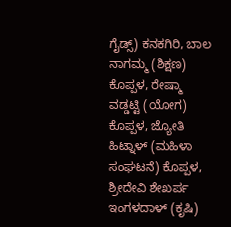ಗೈಡ್ಸ್) ಕನಕಗಿರಿ, ಬಾಲ ನಾಗಮ್ಮ (ಶಿಕ್ಷಣ) ಕೊಪ್ಪಳ, ರೇಷ್ಮಾ ವಡ್ಡಟ್ಟಿ (ಯೋಗ) ಕೊಪ್ಪಳ, ಜ್ಯೋತಿ ಹಿಟ್ನಾಳ್ (ಮಹಿಳಾ ಸಂಘಟನೆ) ಕೊಪ್ಪಳ, ಶ್ರೀದೇವಿ ಶೇಖರ್ಪ ಇಂಗಳದಾಳ್ (ಕೃಷಿ)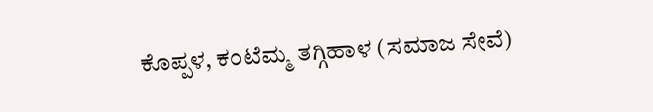ಕೊಪ್ಪಳ, ಕಂಟೆಮ್ಮ ತಗ್ಗಿಹಾಳ (ಸಮಾಜ ಸೇವೆ)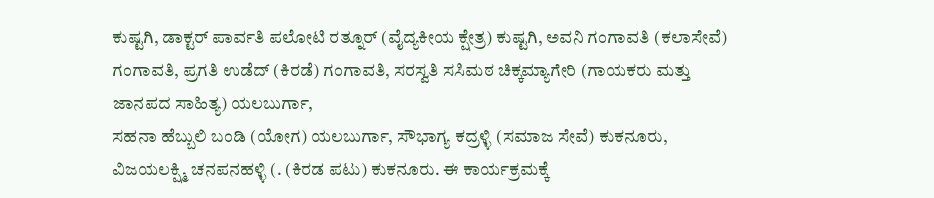ಕುಷ್ಟಗಿ, ಡಾಕ್ಟರ್ ಪಾರ್ವತಿ ಪಲೋಟಿ ರತ್ನೂರ್ (ವೈದ್ಯಕೀಯ ಕ್ಷೇತ್ರ) ಕುಷ್ಟಗಿ, ಅವನಿ ಗಂಗಾವತಿ (ಕಲಾಸೇವೆ) ಗಂಗಾವತಿ, ಪ್ರಗತಿ ಉಡೆದ್ (ಕಿರಡೆ) ಗಂಗಾವತಿ, ಸರಸ್ವತಿ ಸಸಿಮಠ ಚಿಕ್ಕಮ್ಯಾಗೇರಿ (ಗಾಯಕರು ಮತ್ತು ಜಾನಪದ ಸಾಹಿತ್ಯ) ಯಲಬುರ್ಗಾ,
ಸಹನಾ ಹೆಬ್ಬುಲಿ ಬಂಡಿ (ಯೋಗ) ಯಲಬುರ್ಗಾ, ಸೌಭಾಗ್ಯ ಕದ್ರಳ್ಳಿ (ಸಮಾಜ ಸೇವೆ) ಕುಕನೂರು, ವಿಜಯಲಕ್ಷ್ಮಿ ಚನಪನಹಳ್ಳಿ (. (ಕಿರಡ ಪಟು) ಕುಕನೂರು. ಈ ಕಾರ್ಯಕ್ರಮಕ್ಕೆ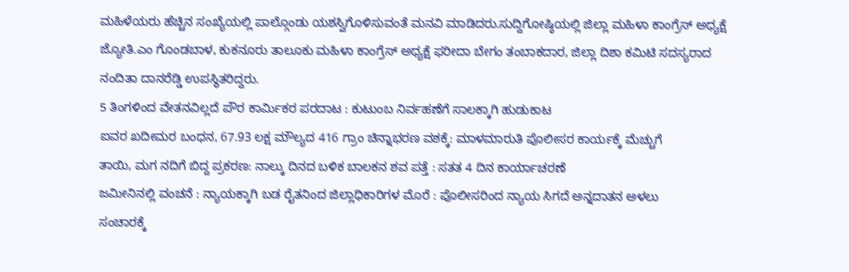ಮಹಿಳೆಯರು ಹೆಚ್ಚಿನ ಸಂಖ್ಯೆಯಲ್ಲಿ ಪಾಲ್ಗೊಂಡು ಯಶಸ್ವಿಗೊಳಿಸುವಂತೆ ಮನವಿ ಮಾಡಿದರು.ಸುದ್ದಿಗೋಷ್ಠಿಯಲ್ಲಿ ಜಿಲ್ಲಾ ಮಹಿಳಾ ಕಾಂಗ್ರೆಸ್ ಅಧ್ಯಕ್ಷೆ ಜ್ಯೋತಿ.ಎಂ ಗೊಂಡಬಾಳ, ಕುಕನೂರು ತಾಲೂಕು ಮಹಿಳಾ ಕಾಂಗ್ರೆಸ್ ಅಧ್ಯಕ್ಷೆ ಫರೀದಾ ಬೇಗಂ ತಂಬಾಕದಾರ, ಜಿಲ್ಲಾ ದಿಶಾ ಕಮಿಟಿ ಸದಸ್ಯರಾದ ನಂದಿತಾ ದಾನರೆಡ್ಡಿ ಉಪಸ್ಥಿತರಿದ್ದರು.
5 ತಿಂಗಳಿಂದ ವೇತನವಿಲ್ಲದೆ ಪೌರ ಕಾರ್ಮಿಕರ ಪರದಾಟ : ಕುಟುಂಬ ನಿರ್ವಹಣೆಗೆ ಸಾಲಕ್ಕಾಗಿ ಹುಡುಕಾಟ
ಐವರ ಖದೀಮರ ಬಂಧನ, 67.93 ಲಕ್ಷ ಮೌಲ್ಯದ 416 ಗ್ರಾಂ ಚಿನ್ನಾಭರಣ ವಶಕ್ಕೆ: ಮಾಳಮಾರುತಿ ಪೊಲೀಸರ ಕಾರ್ಯಕ್ಕೆ ಮೆಚ್ಚುಗೆ
ತಾಯಿ, ಮಗ ನದಿಗೆ ಬಿದ್ದ ಪ್ರಕರಣ: ನಾಲ್ಕು ದಿನದ ಬಳಿಕ ಬಾಲಕನ ಶವ ಪತ್ತೆ : ಸತತ 4 ದಿನ ಕಾರ್ಯಾಚರಣೆ
ಜಮೀನಿನಲ್ಲಿ ವಂಚನೆ : ನ್ಯಾಯಕ್ಕಾಗಿ ಬಡ ರೈತನಿಂದ ಜಿಲ್ಲಾಧಿಕಾರಿಗಳ ಮೊರೆ : ಪೊಲೀಸರಿಂದ ನ್ಯಾಯ ಸಿಗದೆ ಅನ್ನದಾತನ ಅಳಲು
ಸಂಚಾರಕ್ಕೆ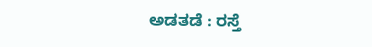ಅಡತಡೆ : ರಸ್ತೆ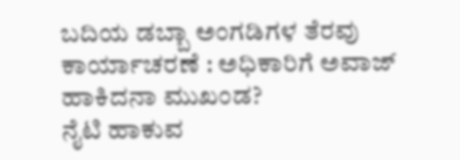ಬದಿಯ ಡಬ್ಬಾ ಅಂಗಡಿಗಳ ತೆರವು ಕಾರ್ಯಾಚರಣೆ : ಅಧಿಕಾರಿಗೆ ಅವಾಜ್ ಹಾಕಿದನಾ ಮುಖಂಡ?
ನೈಟಿ ಹಾಕುವ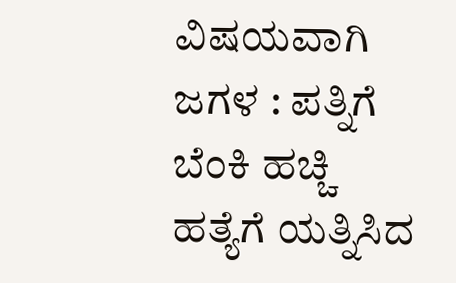ವಿಷಯವಾಗಿ ಜಗಳ : ಪತ್ನಿಗೆ ಬೆಂಕಿ ಹಚ್ಚಿ ಹತ್ಯೆಗೆ ಯತ್ನಿಸಿದ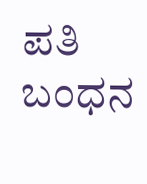ಪತಿ ಬಂಧನ